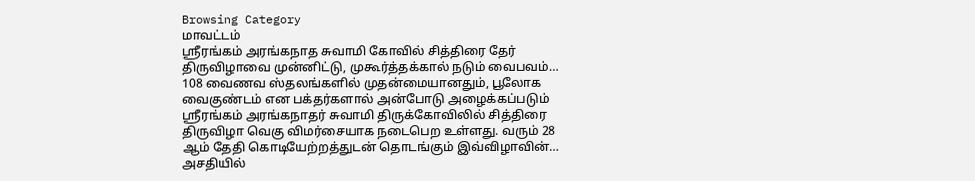Browsing Category
மாவட்டம்
ஸ்ரீரங்கம் அரங்கநாத சுவாமி கோவில் சித்திரை தேர் திருவிழாவை முன்னிட்டு, முகூர்த்தக்கால் நடும் வைபவம்…
108 வைணவ ஸ்தலங்களில் முதன்மையானதும், பூலோக வைகுண்டம் என பக்தர்களால் அன்போடு அழைக்கப்படும் ஸ்ரீரங்கம் அரங்கநாதர் சுவாமி திருக்கோவிலில் சித்திரை திருவிழா வெகு விமர்சையாக நடைபெற உள்ளது. வரும் 28 ஆம் தேதி கொடியேற்றத்துடன் தொடங்கும் இவ்விழாவின்…
அசதியில்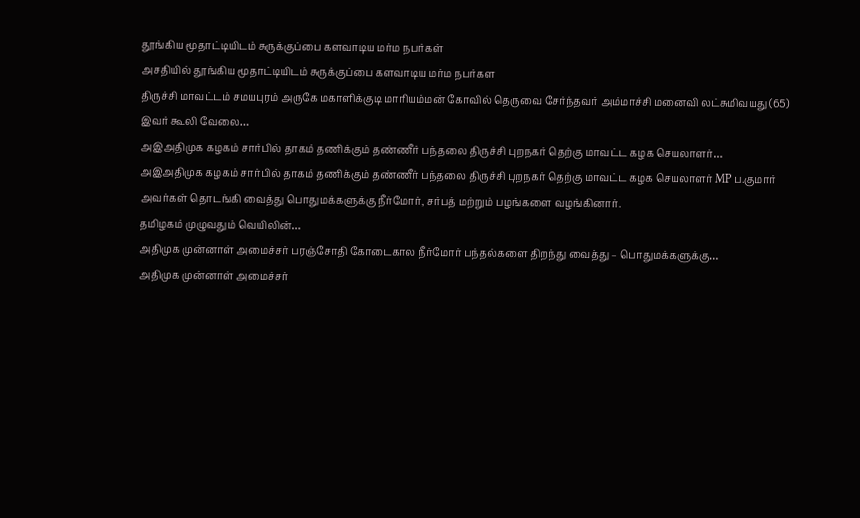தூங்கிய மூதாட்டியிடம் சுருக்குப்பை களவாடிய மர்ம நபர்கள்
அசதியில் தூங்கிய மூதாட்டியிடம் சுருக்குப்பை களவாடிய மர்ம நபர்கள
திருச்சி மாவட்டம் சமயபுரம் அருகே மகாளிக்குடி மாரியம்மன் கோவில் தெருவை சேர்ந்தவர் அம்மாச்சி மனைவி லட்சுமிவயது (65) இவர் கூலி வேலை…
அஇஅதிமுக கழகம் சார்பில் தாகம் தணிக்கும் தண்ணீர் பந்தலை திருச்சி புறநகர் தெற்கு மாவட்ட கழக செயலாளர்…
அஇஅதிமுக கழகம் சார்பில் தாகம் தணிக்கும் தண்ணீர் பந்தலை திருச்சி புறநகர் தெற்கு மாவட்ட கழக செயலாளர் MP ப.குமார் அவர்கள் தொடங்கி வைத்து பொதுமக்களுக்கு நீர்மோர், சர்பத் மற்றும் பழங்களை வழங்கினார்.
தமிழகம் முழுவதும் வெயிலின்…
அதிமுக முன்னாள் அமைச்சர் பரஞ்சோதி கோடைகால நீர்மோர் பந்தல்களை திறந்து வைத்து – பொதுமக்களுக்கு…
அதிமுக முன்னாள் அமைச்சர்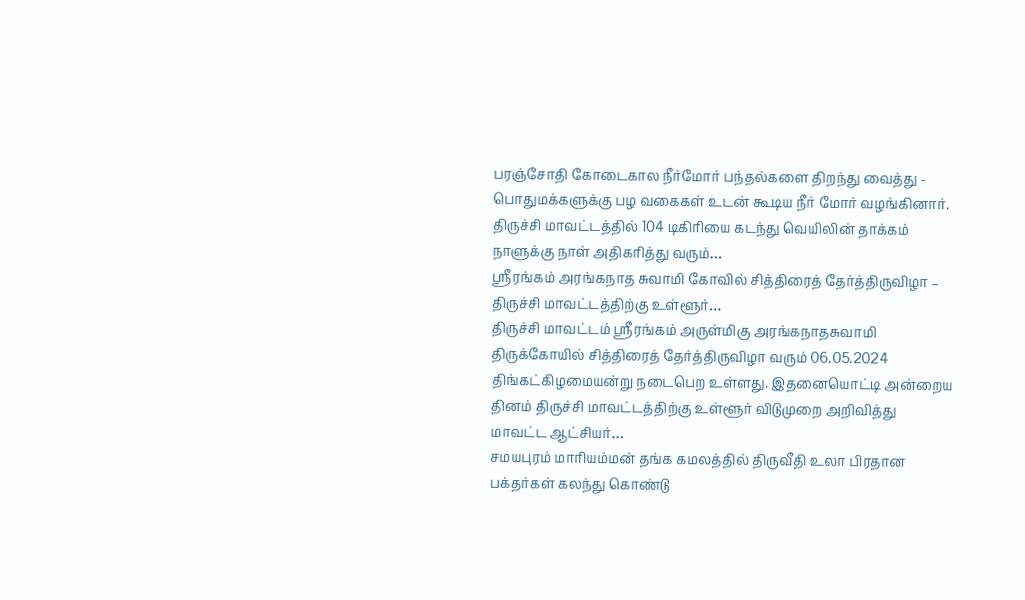பரஞ்சோதி கோடைகால நீர்மோர் பந்தல்களை திறந்து வைத்து - பொதுமக்களுக்கு பழ வகைகள் உடன் கூடிய நீர் மோர் வழங்கினார்.
திருச்சி மாவட்டத்தில் 104 டிகிரியை கடந்து வெயிலின் தாக்கம் நாளுக்கு நாள் அதிகரித்து வரும்…
ஸ்ரீரங்கம் அரங்கநாத சுவாமி கோவில் சித்திரைத் தேர்த்திருவிழா – திருச்சி மாவட்டத்திற்கு உள்ளூர்…
திருச்சி மாவட்டம் ஸ்ரீரங்கம் அருள்மிகு அரங்கநாதசுவாமி திருக்கோயில் சித்திரைத் தேர்த்திருவிழா வரும் 06.05.2024 திங்கட்கிழமையன்று நடைபெற உள்ளது. இதனையொட்டி அன்றைய தினம் திருச்சி மாவட்டத்திற்கு உள்ளூர் விடுமுறை அறிவித்து மாவட்ட ஆட்சியர்…
சமயபுரம் மாரியம்மன் தங்க கமலத்தில் திருவீதி உலா பிரதான பக்தர்கள் கலந்து கொண்டு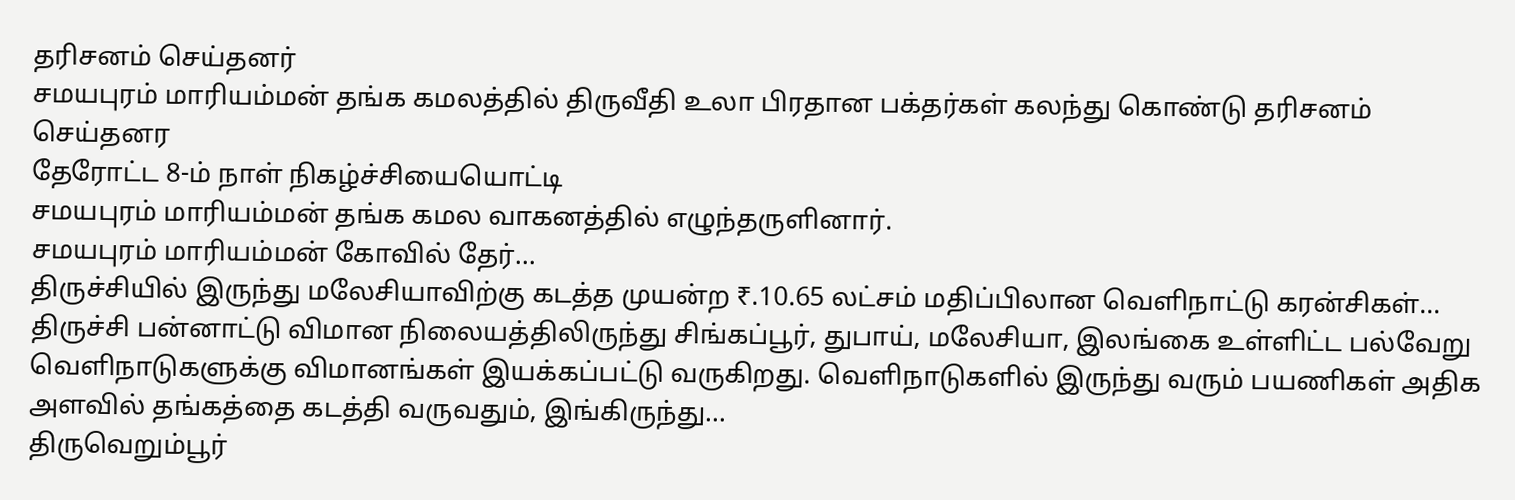தரிசனம் செய்தனர்
சமயபுரம் மாரியம்மன் தங்க கமலத்தில் திருவீதி உலா பிரதான பக்தர்கள் கலந்து கொண்டு தரிசனம் செய்தனர
தேரோட்ட 8-ம் நாள் நிகழ்ச்சியையொட்டி
சமயபுரம் மாரியம்மன் தங்க கமல வாகனத்தில் எழுந்தருளினார்.
சமயபுரம் மாரியம்மன் கோவில் தேர்…
திருச்சியில் இருந்து மலேசியாவிற்கு கடத்த முயன்ற ₹.10.65 லட்சம் மதிப்பிலான வெளிநாட்டு கரன்சிகள்…
திருச்சி பன்னாட்டு விமான நிலையத்திலிருந்து சிங்கப்பூர், துபாய், மலேசியா, இலங்கை உள்ளிட்ட பல்வேறு வெளிநாடுகளுக்கு விமானங்கள் இயக்கப்பட்டு வருகிறது. வெளிநாடுகளில் இருந்து வரும் பயணிகள் அதிக அளவில் தங்கத்தை கடத்தி வருவதும், இங்கிருந்து…
திருவெறும்பூர்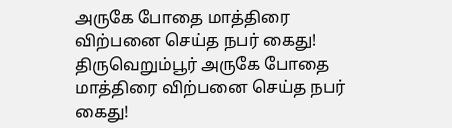அருகே போதை மாத்திரை விற்பனை செய்த நபர் கைது!
திருவெறும்பூர் அருகே போதை மாத்திரை விற்பனை செய்த நபர் கைது!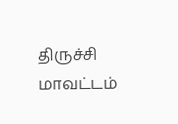திருச்சி மாவட்டம்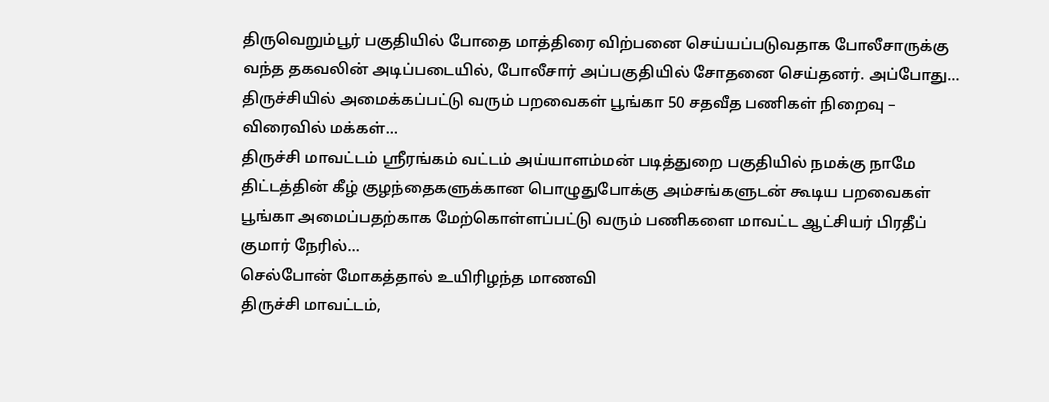திருவெறும்பூர் பகுதியில் போதை மாத்திரை விற்பனை செய்யப்படுவதாக போலீசாருக்கு வந்த தகவலின் அடிப்படையில், போலீசார் அப்பகுதியில் சோதனை செய்தனர். அப்போது…
திருச்சியில் அமைக்கப்பட்டு வரும் பறவைகள் பூங்கா 50 சதவீத பணிகள் நிறைவு – விரைவில் மக்கள்…
திருச்சி மாவட்டம் ஸ்ரீரங்கம் வட்டம் அய்யாளம்மன் படித்துறை பகுதியில் நமக்கு நாமே திட்டத்தின் கீழ் குழந்தைகளுக்கான பொழுதுபோக்கு அம்சங்களுடன் கூடிய பறவைகள் பூங்கா அமைப்பதற்காக மேற்கொள்ளப்பட்டு வரும் பணிகளை மாவட்ட ஆட்சியர் பிரதீப் குமார் நேரில்…
செல்போன் மோகத்தால் உயிரிழந்த மாணவி
திருச்சி மாவட்டம்,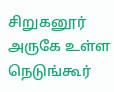சிறுகனூர் அருகே உள்ள நெடுங்கூர்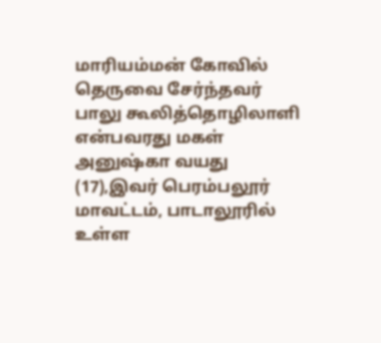மாரியம்மன் கோவில் தெருவை சேர்ந்தவர் பாலு கூலித்தொழிலாளி என்பவரது மகள் அனுஷ்கா வயது (17),இவர் பெரம்பலூர் மாவட்டம், பாடாலூரில் உள்ள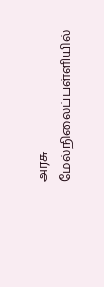அரசு மேல்நிலைப்பள்ளியில்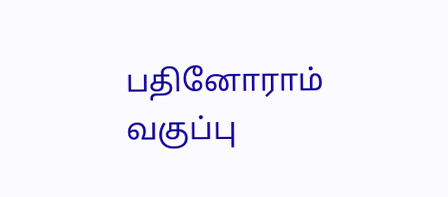பதினோராம் வகுப்பு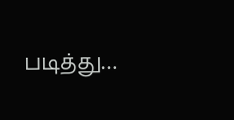படித்து…